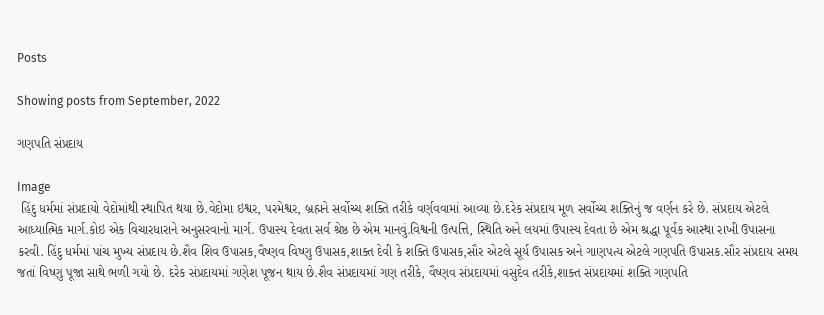Posts

Showing posts from September, 2022

ગણપતિ સંપ્રદાય

Image
 હિંદુ ધર્મમાં સંપ્રદાયો વેદોમાંથી સ્થાપિત થયા છે.વેદોમા ઇશ્વર, પરમેશ્વર, બ્રહ્મને સર્વોચ્ચ શક્તિ તરીકે વર્ણવવામાં આવ્યા છે.દરેક સંપ્રદાય મૂળ સર્વોચ્ચ શક્તિનું જ વર્ણન કરે છે. સંપ્રદાય એટલે આધ્યાત્મિક માર્ગ.કોઇ એક વિચારધારાને અનુસરવાનો માર્ગ. ઉપાસ્ય દેવતા સર્વ શ્રેષ્ઠ છે એમ માનવું.વિશ્વની ઉત્પત્તિ, સ્થિતિ અને લયમાં ઉપાસ્ય દેવતા છે એમ શ્રદ્ધા પૂર્વક આસ્થા રાખી ઉપાસના કરવી. હિંદુ ધર્મમાં પાંચ મુખ્ય સંપ્રદાય છે.શૈવ શિવ ઉપાસક,વૈષ્ણવ વિષ્ણુ ઉપાસક,શાક્ત દેવી કે શક્તિ ઉપાસક,સૌર એટલે સૂર્ય ઉપાસક અને ગાણપત્ય એટલે ગણપતિ ઉપાસક.સૌર સંપ્રદાય સમય જતાં વિષ્ણુ પૂજા સાથે ભળી ગયો છે. દરેક સંપ્રદાયમાં ગણેશ પૂજન થાય છે.શૈવ સંપ્રદાયમાં ગણ તરીકે, વૈષ્ણવ સંપ્રદાયમાં વસુદેવ તરીકે,શાક્ત સંપ્રદાયમાં શક્તિ ગણપતિ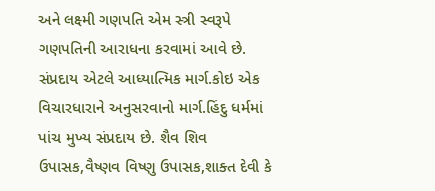અને લક્ષ્મી ગણપતિ એમ સ્ત્રી સ્વરૂપે ગણપતિની આરાધના કરવામાં આવે છે. સંપ્રદાય એટલે આધ્યાત્મિક માર્ગ.કોઇ એક વિચારધારાને અનુસરવાનો માર્ગ.હિંદુ ધર્મમાં પાંચ મુખ્ય સંપ્રદાય છે. શૈવ શિવ ઉપાસક,વૈષ્ણવ વિષ્ણુ ઉપાસક,શાક્ત દેવી કે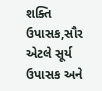શક્તિ ઉપાસક,સૌર એટલે સૂર્ય ઉપાસક અને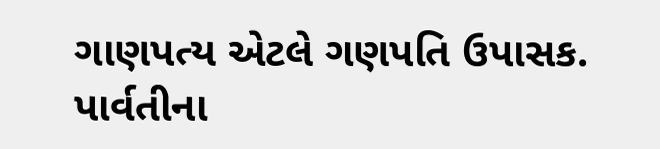ગાણપત્ય એટલે ગણપતિ ઉપાસક. પાર્વતીના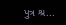પુત્ર શ્ર...